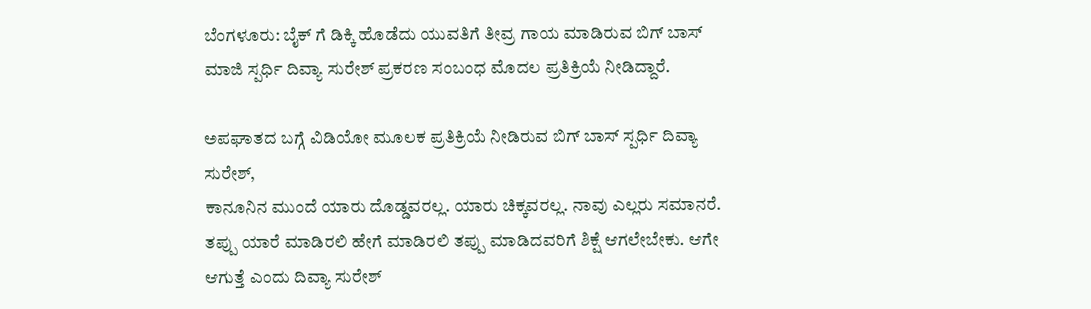ಬೆಂಗಳೂರು: ಬೈಕ್ ಗೆ ಡಿಕ್ಕಿ ಹೊಡೆದು ಯುವತಿಗೆ ತೀವ್ರ ಗಾಯ ಮಾಡಿರುವ ಬಿಗ್ ಬಾಸ್ ಮಾಜಿ ಸ್ಪರ್ಧಿ ದಿವ್ಯಾ ಸುರೇಶ್ ಪ್ರಕರಣ ಸಂಬಂಧ ಮೊದಲ ಪ್ರತಿಕ್ರಿಯೆ ನೀಡಿದ್ದಾರೆ.

ಅಪಘಾತದ ಬಗ್ಗೆ ವಿಡಿಯೋ ಮೂಲಕ ಪ್ರತಿಕ್ರಿಯೆ ನೀಡಿರುವ ಬಿಗ್ ಬಾಸ್ ಸ್ಪರ್ಧಿ ದಿವ್ಯಾ ಸುರೇಶ್,
ಕಾನೂನಿನ ಮುಂದೆ ಯಾರು ದೊಡ್ಡವರಲ್ಲ. ಯಾರು ಚಿಕ್ಕವರಲ್ಲ. ನಾವು ಎಲ್ಲರು ಸಮಾನರೆ. ತಪ್ಪು ಯಾರೆ ಮಾಡಿರಲಿ ಹೇಗೆ ಮಾಡಿರಲಿ ತಪ್ಪು ಮಾಡಿದವರಿಗೆ ಶಿಕ್ಷೆ ಆಗಲೇಬೇಕು. ಆಗೇ ಆಗುತ್ತೆ ಎಂದು ದಿವ್ಯಾ ಸುರೇಶ್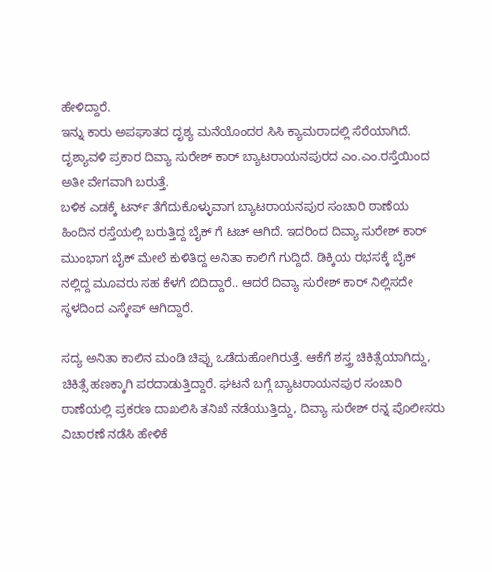ಹೇಳಿದ್ದಾರೆ.
ಇನ್ನು ಕಾರು ಅಪಘಾತದ ದೃಶ್ಯ ಮನೆಯೊಂದರ ಸಿಸಿ ಕ್ಯಾಮರಾದಲ್ಲಿ ಸೆರೆಯಾಗಿದೆ. ದೃಶ್ಯಾವಳಿ ಪ್ರಕಾರ ದಿವ್ಯಾ ಸುರೇಶ್ ಕಾರ್ ಬ್ಯಾಟರಾಯನಪುರದ ಎಂ.ಎಂ.ರಸ್ತೆಯಿಂದ ಅತೀ ವೇಗವಾಗಿ ಬರುತ್ತೆ.
ಬಳಿಕ ಎಡಕ್ಕೆ ಟರ್ನ್ ತೆಗೆದುಕೊಳ್ಳುವಾಗ ಬ್ಯಾಟರಾಯನಪುರ ಸಂಚಾರಿ ಠಾಣೆಯ ಹಿಂದಿನ ರಸ್ತೆಯಲ್ಲಿ ಬರುತ್ತಿದ್ದ ಬೈಕ್ ಗೆ ಟಚ್ ಆಗಿದೆ. ಇದರಿಂದ ದಿವ್ಯಾ ಸುರೇಶ್ ಕಾರ್ ಮುಂಭಾಗ ಬೈಕ್ ಮೇಲೆ ಕುಳಿತಿದ್ದ ಅನಿತಾ ಕಾಲಿಗೆ ಗುದ್ದಿದೆ. ಡಿಕ್ಕಿಯ ರಭಸಕ್ಕೆ ಬೈಕ್ ನಲ್ಲಿದ್ದ ಮೂವರು ಸಹ ಕೆಳಗೆ ಬಿದಿದ್ದಾರೆ.. ಆದರೆ ದಿವ್ಯಾ ಸುರೇಶ್ ಕಾರ್ ನಿಲ್ಲಿಸದೇ ಸ್ಥಳದಿಂದ ಎಸ್ಕೇಪ್ ಆಗಿದ್ದಾರೆ.

ಸದ್ಯ ಅನಿತಾ ಕಾಲಿನ ಮಂಡಿ ಚಿಪ್ಪು ಒಡೆದುಹೋಗಿರುತ್ತೆ. ಆಕೆಗೆ ಶಸ್ತ್ರ ಚಿಕಿತ್ಸೆಯಾಗಿದ್ದು, ಚಿಕಿತ್ಸೆ ಹಣಕ್ಕಾಗಿ ಪರದಾಡುತ್ತಿದ್ದಾರೆ. ಘಟನೆ ಬಗ್ಗೆ ಬ್ಯಾಟರಾಯನಪುರ ಸಂಚಾರಿ ಠಾಣೆಯಲ್ಲಿ ಪ್ರಕರಣ ದಾಖಲಿಸಿ ತನಿಖೆ ನಡೆಯುತ್ತಿದ್ದು, ದಿವ್ಯಾ ಸುರೇಶ್ ರನ್ನ ಪೊಲೀಸರು ವಿಚಾರಣೆ ನಡೆಸಿ ಹೇಳಿಕೆ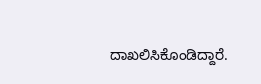ದಾಖಲಿಸಿಕೊಂಡಿದ್ದಾರೆ.